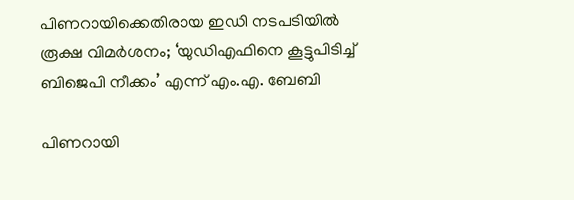പിണറായിക്കെതിരായ ഇഡി നടപടിയിൽ രൂക്ഷ വിമർശനം; ‘യുഡിഎഫിനെ കൂട്ടുപിടിച്ച് ബിജെപി നീക്കം’ എന്ന് എം.എ. ബേബി

പിണറായി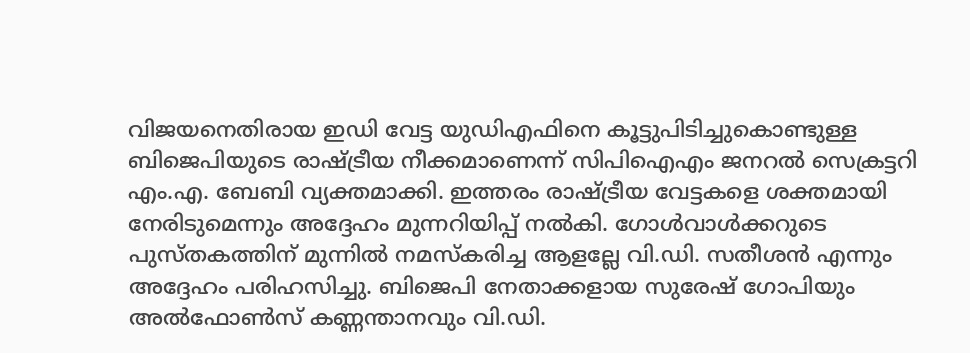വിജയനെതിരായ ഇഡി വേട്ട യുഡിഎഫിനെ കൂട്ടുപിടിച്ചുകൊണ്ടുള്ള ബിജെപിയുടെ രാഷ്ട്രീയ നീക്കമാണെന്ന് സിപിഐഎം ജനറൽ സെക്രട്ടറി എം.എ. ബേബി വ്യക്തമാക്കി. ഇത്തരം രാഷ്ട്രീയ വേട്ടകളെ ശക്തമായി നേരിടുമെന്നും അദ്ദേഹം മുന്നറിയിപ്പ് നൽകി. ഗോൾവാൾക്കറുടെ പുസ്തകത്തിന് മുന്നിൽ നമസ്കരിച്ച ആളല്ലേ വി.ഡി. സതീശൻ എന്നും അദ്ദേഹം പരിഹസിച്ചു. ബിജെപി നേതാക്കളായ സുരേഷ് ഗോപിയും അൽഫോൺസ് കണ്ണന്താനവും വി.ഡി.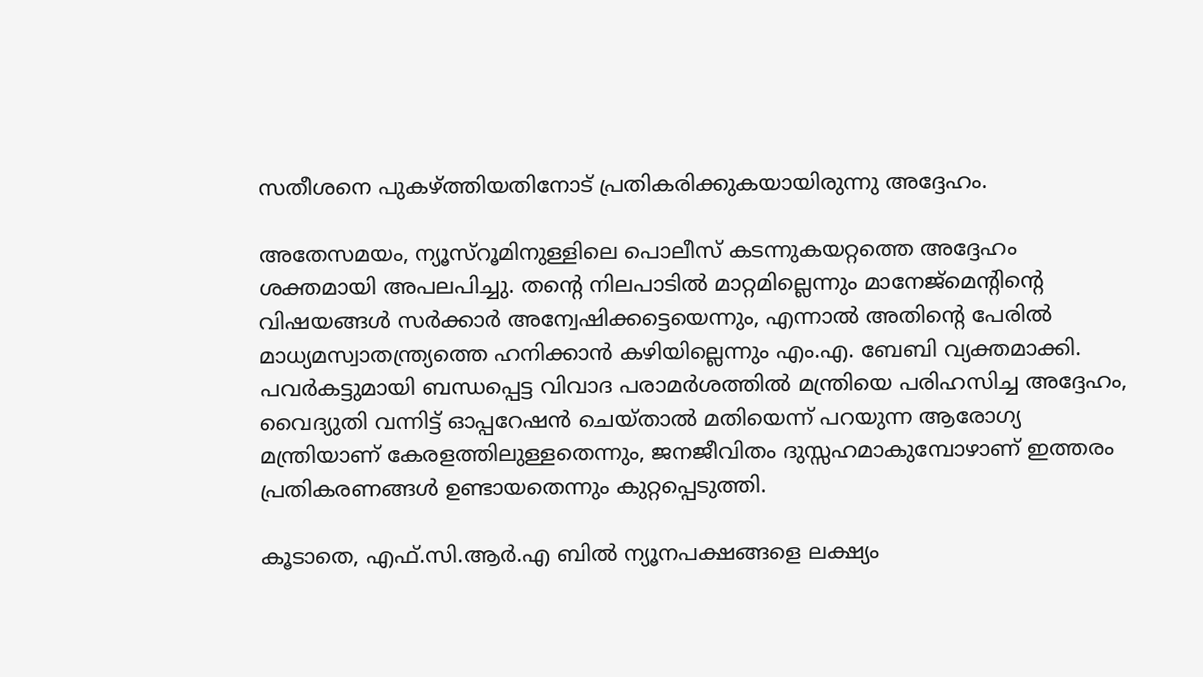സതീശനെ പുകഴ്ത്തിയതിനോട് പ്രതികരിക്കുകയായിരുന്നു അദ്ദേഹം.

അതേസമയം, ന്യൂസ്‌റൂമിനുള്ളിലെ പൊലീസ് കടന്നുകയറ്റത്തെ അദ്ദേഹം ശക്തമായി അപലപിച്ചു. തന്റെ നിലപാടിൽ മാറ്റമില്ലെന്നും മാനേജ്മെന്റിന്റെ വിഷയങ്ങൾ സർക്കാർ അന്വേഷിക്കട്ടെയെന്നും, എന്നാൽ അതിന്റെ പേരിൽ മാധ്യമസ്വാതന്ത്ര്യത്തെ ഹനിക്കാൻ കഴിയില്ലെന്നും എം.എ. ബേബി വ്യക്തമാക്കി. പവർകട്ടുമായി ബന്ധപ്പെട്ട വിവാദ പരാമർശത്തിൽ മന്ത്രിയെ പരിഹസിച്ച അദ്ദേഹം, വൈദ്യുതി വന്നിട്ട് ഓപ്പറേഷൻ ചെയ്താൽ മതിയെന്ന് പറയുന്ന ആരോഗ്യ മന്ത്രിയാണ് കേരളത്തിലുള്ളതെന്നും, ജനജീവിതം ദുസ്സഹമാകുമ്പോഴാണ് ഇത്തരം പ്രതികരണങ്ങൾ ഉണ്ടായതെന്നും കുറ്റപ്പെടുത്തി.

കൂടാതെ, എഫ്.സി.ആർ.എ ബിൽ ന്യൂനപക്ഷങ്ങളെ ലക്ഷ്യം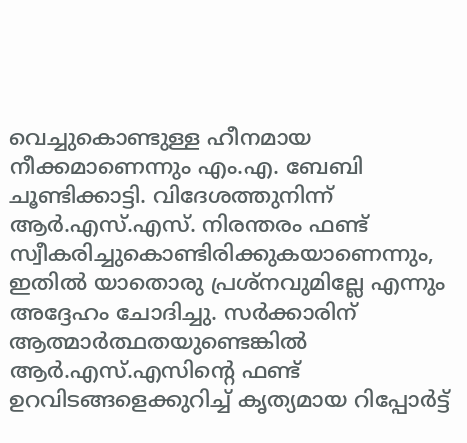വെച്ചുകൊണ്ടുള്ള ഹീനമായ നീക്കമാണെന്നും എം.എ. ബേബി ചൂണ്ടിക്കാട്ടി. വിദേശത്തുനിന്ന് ആർ.എസ്.എസ്. നിരന്തരം ഫണ്ട് സ്വീകരിച്ചുകൊണ്ടിരിക്കുകയാണെന്നും, ഇതിൽ യാതൊരു പ്രശ്നവുമില്ലേ എന്നും അദ്ദേഹം ചോദിച്ചു. സർക്കാരിന് ആത്മാർത്ഥതയുണ്ടെങ്കിൽ ആർ.എസ്.എസിന്റെ ഫണ്ട് ഉറവിടങ്ങളെക്കുറിച്ച് കൃത്യമായ റിപ്പോർട്ട്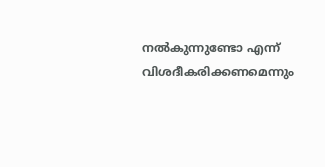നൽകുന്നുണ്ടോ എന്ന് വിശദീകരിക്കണമെന്നും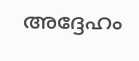അദ്ദേഹം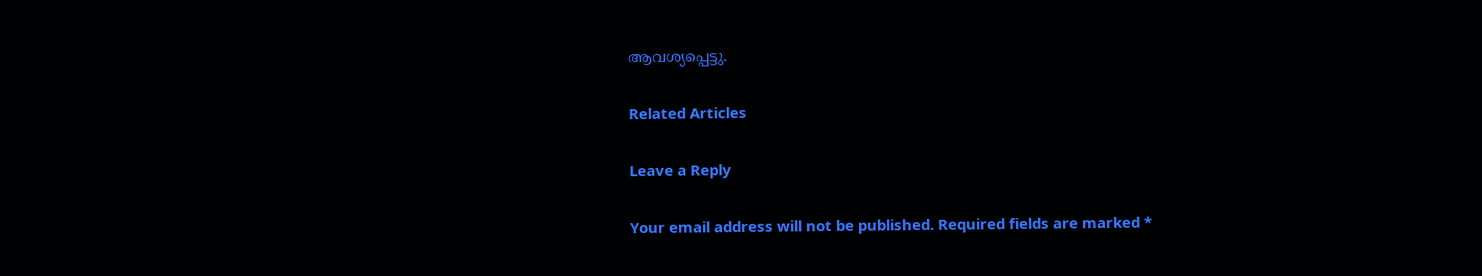ആവശ്യപ്പെട്ടു.

Related Articles

Leave a Reply

Your email address will not be published. Required fields are marked *